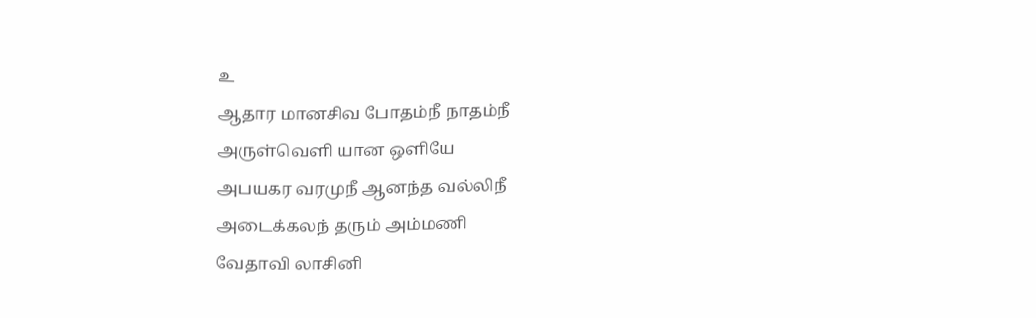உ
ஆதார மானசிவ போதம்நீ நாதம்நீ
அருள்வெளி யான ஒளியே
அபயகர வரமுநீ ஆனந்த வல்லிநீ
அடைக்கலந் தரும் அம்மணி
வேதாவி லாசினி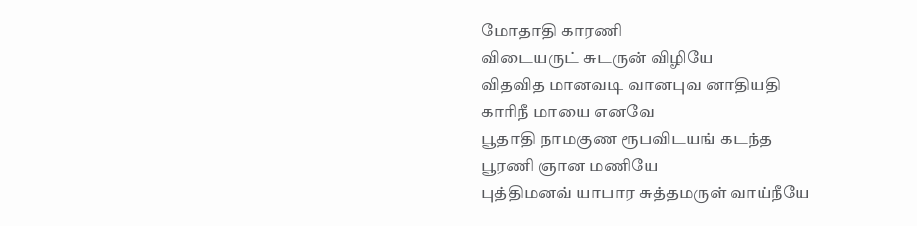மோதாதி காரணி
விடையருட் சுடருன் விழியே
விதவித மானவடி வானபுவ னாதியதி
காரிநீ மாயை எனவே
பூதாதி நாமகுண ரூபவிடயங் கடந்த
பூரணி ஞான மணியே
புத்திமனவ் யாபார சுத்தமருள் வாய்நீயே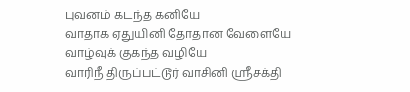புவனம் கடந்த கனியே
வாதாக ஏதுயினி தோதான வேளையே
வாழ்வுக் குகந்த வழியே
வாரிநீ திருப்பட்டூர் வாசினி ஸ்ரீசக்தி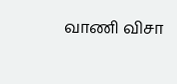வாணி விசா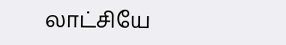லாட்சியே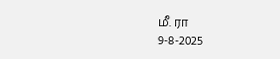மீ. ரா
9-8-2025